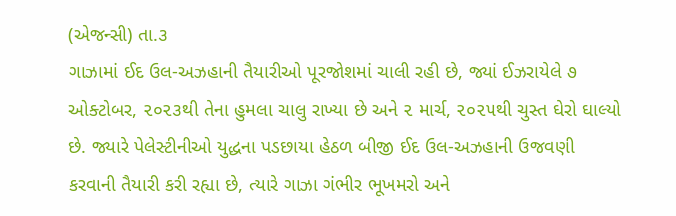(એજન્સી) તા.૩
ગાઝામાં ઈદ ઉલ-અઝહાની તૈયારીઓ પૂરજોશમાં ચાલી રહી છે, જ્યાં ઈઝરાયેલે ૭ ઓક્ટોબર, ૨૦૨૩થી તેના હુમલા ચાલુ રાખ્યા છે અને ૨ માર્ચ, ૨૦૨૫થી ચુસ્ત ઘેરો ઘાલ્યો છે. જ્યારે પેલેસ્ટીનીઓ યુદ્ધના પડછાયા હેઠળ બીજી ઈદ ઉલ-અઝહાની ઉજવણી કરવાની તૈયારી કરી રહ્યા છે, ત્યારે ગાઝા ગંભીર ભૂખમરો અને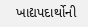ખાદ્યપદાર્થોની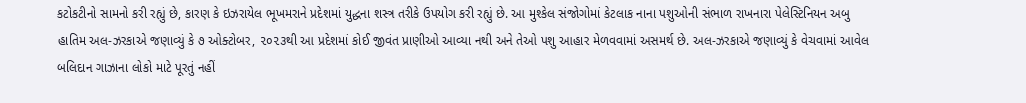કટોકટીનો સામનો કરી રહ્યું છે, કારણ કે ઇઝરાયેલ ભૂખમરાને પ્રદેશમાં યુદ્ધના શસ્ત્ર તરીકે ઉપયોગ કરી રહ્યું છે. આ મુશ્કેલ સંજોગોમાં કેટલાક નાના પશુઓની સંભાળ રાખનારા પેલેસ્ટિનિયન અબુ હાતિમ અલ-ઝરકાએ જણાવ્યું કે ૭ ઓક્ટોબર, ૨૦૨૩થી આ પ્રદેશમાં કોઈ જીવંત પ્રાણીઓ આવ્યા નથી અને તેઓ પશુ આહાર મેળવવામાં અસમર્થ છે. અલ-ઝરકાએ જણાવ્યું કે વેચવામાં આવેલ બલિદાન ગાઝાના લોકો માટે પૂરતું નહીં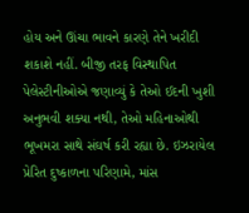હોય અને ઊંચા ભાવને કારણે તેને ખરીદી શકાશે નહીં. બીજી તરફ વિસ્થાપિત પેલેસ્ટીનીઓએ જણાવ્યું કે તેઓ ઈદની ખુશી અનુભવી શક્યા નથી, તેઓ મહિનાઓથી ભૂખમરા સાથે સંઘર્ષ કરી રહ્યા છે. ઇઝરાયેલ પ્રેરિત દુષ્કાળના પરિણામે, માંસ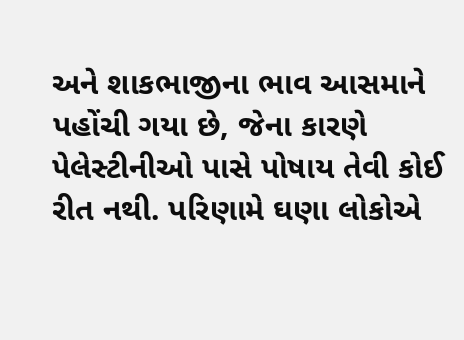અને શાકભાજીના ભાવ આસમાને પહોંચી ગયા છે, જેના કારણે પેલેસ્ટીનીઓ પાસે પોષાય તેવી કોઈ રીત નથી. પરિણામે ઘણા લોકોએ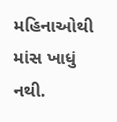મહિનાઓથી માંસ ખાધું નથી.